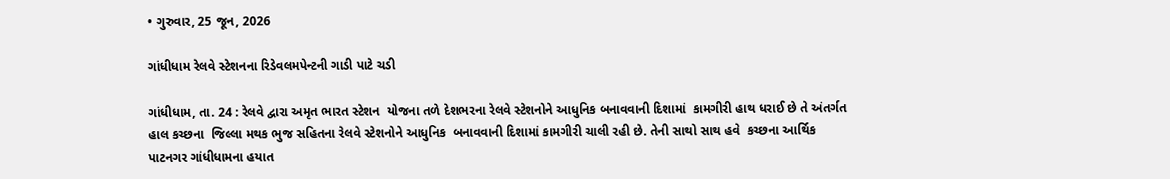• ગુરુવાર, 25 જૂન, 2026

ગાંધીધામ રેલવે સ્ટેશનના રિડેવલમપેન્ટની ગાડી પાટે ચડી

ગાંધીધામ, તા. 24 : રેલવે દ્વારા અમૃત ભારત સ્ટેશન  યોજના તળે દેશભરના રેલવે સ્ટેશનોને આધુનિક બનાવવાની દિશામાં  કામગીરી હાથ ધરાઈ છે તે અંતર્ગત હાલ કચ્છના  જિલ્લા મથક ભુજ સહિતના રેલવે સ્ટેશનોને આધુનિક  બનાવવાની દિશામાં કામગીરી ચાલી રહી છે. તેની સાથો સાથ હવે  કચ્છના આર્થિક પાટનગર ગાંધીધામના હયાત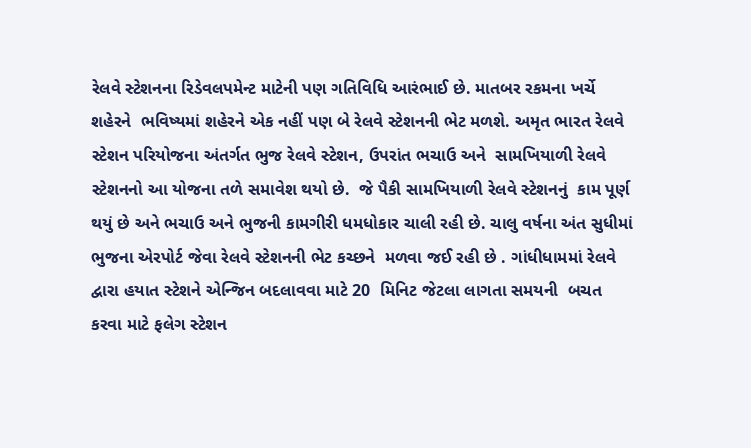રેલવે સ્ટેશનના રિડેવલપમેન્ટ માટેની પણ ગતિવિધિ આરંભાઈ છે. માતબર રકમના ખર્ચે  શહેરને  ભવિષ્યમાં શહેરને એક નહીં પણ બે રેલવે સ્ટેશનની ભેટ મળશે. અમૃત ભારત રેલવે સ્ટેશન પરિયોજના અંતર્ગત ભુજ રેલવે સ્ટેશન, ઉપરાંત ભચાઉ અને  સામખિયાળી રેલવે સ્ટેશનનો આ યોજના તળે સમાવેશ થયો છે.  જે પૈકી સામખિયાળી રેલવે સ્ટેશનનું  કામ પૂર્ણ થયું છે અને ભચાઉ અને ભુજની કામગીરી ધમધોકાર ચાલી રહી છે. ચાલુ વર્ષના અંત સુધીમાં  ભુજના એરપોર્ટ જેવા રેલવે સ્ટેશનની ભેટ કચ્છને  મળવા જઈ રહી છે . ગાંધીધામમાં રેલવે દ્વારા હયાત સ્ટેશને એન્જિન બદલાવવા માટે 20  મિનિટ જેટલા લાગતા સમયની  બચત કરવા માટે ફલેગ સ્ટેશન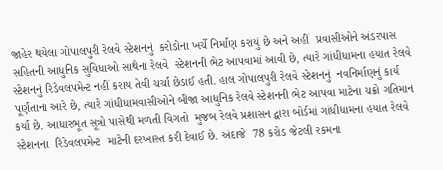જાહેર થયેલા ગોપાલપુરી રેલવે સ્ટેશનનું  કરોડોના ખર્ચે નિર્માણ કરાયું છે અને અહીં  પ્રવાસીઓને અંડરપાસ  સહિતની આધુનિક સુવિધાઓ સાથેના રેલવે  સ્ટેશનની ભેટ આપવામાં આવી છે, ત્યારે ગાંધીધામના હયાત રેલવે સ્ટેશનનું રિડેવલપમેન્ટ નહીં કરાય તેવી ચર્ચા છેડાઈ હતી. હાલ ગોપાલપુરી રેલવે સ્ટેશનનું  નવનિર્માણનું કાર્ય પૂર્ણતાના આરે છે, ત્યારે ગાંધીધામવાસીઓને બીજા આધુનિક રેલવે સ્ટેશનની ભેટ આપવા માટેના ચક્રો ગતિમાન કર્યા છે. આધારભૂત સૂત્રો પાસેથી મળતી વિગતો  મુજબ રેલવે પ્રશાસન દ્વારા બોર્ડમાં ગાંધીધામના હયાત રેલવે સ્ટેશનના  રિડેવલપમેન્ટ  માટેની દરખાસ્ત કરી દેવાઈ છે. અંદાજે  78 કરોડ જેટલી રકમના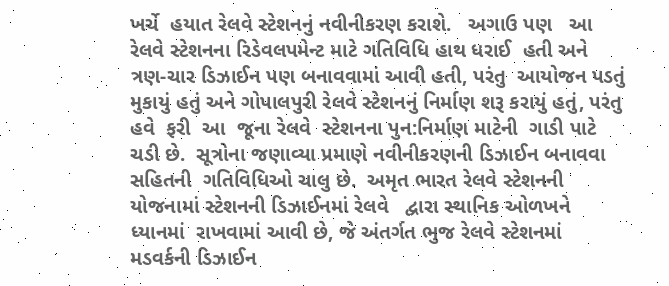ખર્ચે  હયાત રેલવે સ્ટેશનનું નવીનીકરણ કરાશે.   અગાઉ પણ   આ રેલવે સ્ટેશનના રિડેવલપમેન્ટ માટે ગતિવિધિ હાથ ધરાઈ  હતી અને ત્રણ-ચાર ડિઝાઈન પણ બનાવવામાં આવી હતી, પરંતુ  આયોજન પડતું મુકાયું હતું અને ગોપાલપુરી રેલવે સ્ટેશનનું નિર્માણ શરૂ કરાયું હતું, પરંતુ હવે  ફરી  આ  જૂના રેલવે  સ્ટેશનના પુન:નિર્માણ માટેની  ગાડી પાટે ચડી છે.  સૂત્રોના જણાવ્યા પ્રમાણે નવીનીકરણની ડિઝાઈન બનાવવા સહિતની  ગતિવિધિઓ ચાલુ છે.  અમૃત ભારત રેલવે સ્ટેશનની  યોજનામાં સ્ટેશનની ડિઝાઈનમાં રેલવે   દ્વારા સ્થાનિક ઓળખને  ધ્યાનમાં  રાખવામાં આવી છે, જે અંતર્ગત ભુજ રેલવે સ્ટેશનમાં મડવર્કની ડિઝાઈન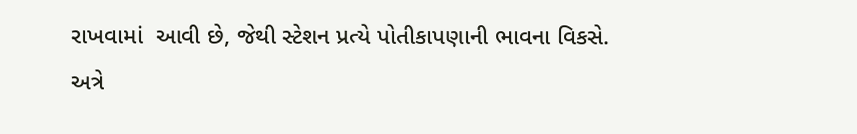રાખવામાં  આવી છે, જેથી સ્ટેશન પ્રત્યે પોતીકાપણાની ભાવના વિકસે. અત્રે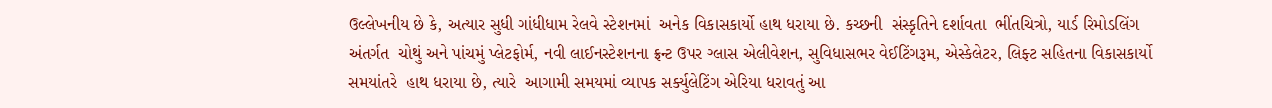ઉલ્લેખનીય છે કે, અત્યાર સુધી ગાંધીધામ રેલવે સ્ટેશનમાં  અનેક વિકાસકાર્યો હાથ ધરાયા છે. કચ્છની  સંસ્કૃતિને દર્શાવતા  ભીંતચિત્રો, યાર્ડ રિમોડલિંગ અંતર્ગત  ચોથું અને પાંચમું પ્લેટફોર્મ, નવી લાઈનસ્ટેશનના ફ્રન્ટ ઉપર ગ્લાસ એલીવેશન, સુવિધાસભર વેઈટિંગરૂમ, એસ્કેલેટર, લિફ્ટ સહિતના વિકાસકાર્યો સમયાંતરે  હાથ ધરાયા છે, ત્યારે  આગામી સમયમાં વ્યાપક સર્ક્યુલેટિંગ એરિયા ધરાવતું આ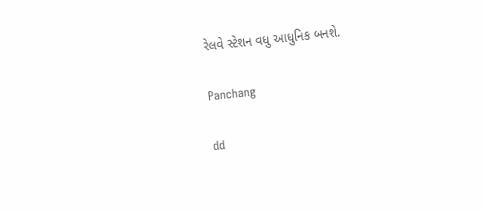રેલવે સ્ટેશન વધુ આધુનિક બનશે.

Panchang

dd